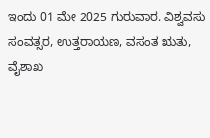ಇಂದು 01 ಮೇ 2025 ಗುರುವಾರ. ವಿಶ್ವವಸು ಸಂವತ್ಸರ, ಉತ್ತರಾಯಣ, ವಸಂತ ಋತು, ವೈಶಾಖ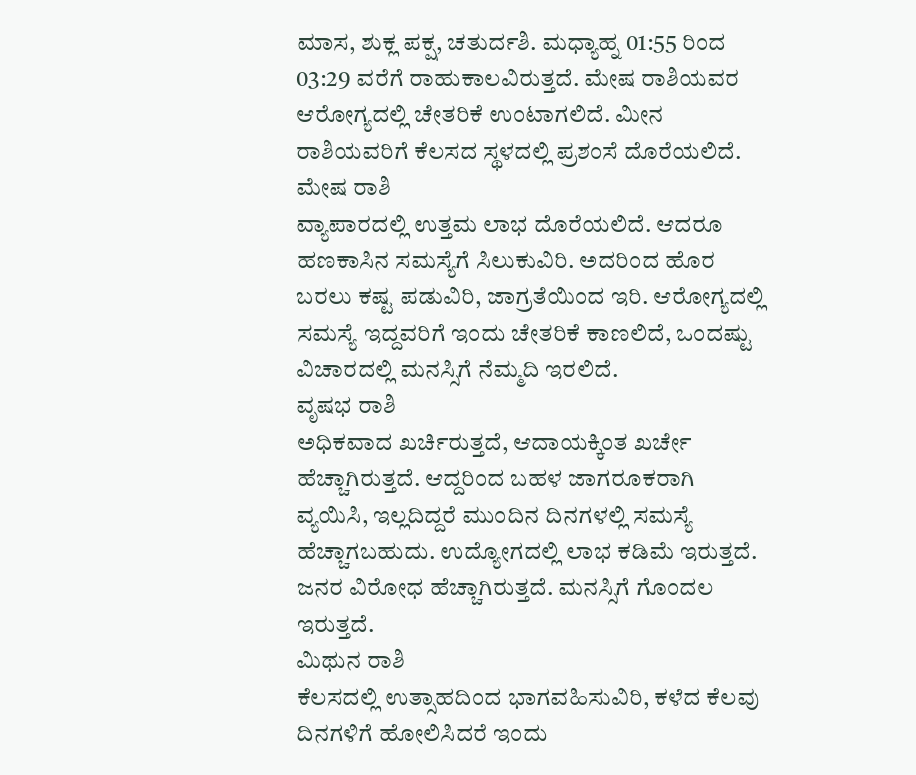ಮಾಸ, ಶುಕ್ಲ ಪಕ್ಷ, ಚತುರ್ದಶಿ. ಮಧ್ಯಾಹ್ನ 01:55 ರಿಂದ 03:29 ವರೆಗೆ ರಾಹುಕಾಲವಿರುತ್ತದೆ. ಮೇಷ ರಾಶಿಯವರ ಆರೋಗ್ಯದಲ್ಲಿ ಚೇತರಿಕೆ ಉಂಟಾಗಲಿದೆ. ಮೀನ ರಾಶಿಯವರಿಗೆ ಕೆಲಸದ ಸ್ಥಳದಲ್ಲಿ ಪ್ರಶಂಸೆ ದೊರೆಯಲಿದೆ.
ಮೇಷ ರಾಶಿ
ವ್ಯಾಪಾರದಲ್ಲಿ ಉತ್ತಮ ಲಾಭ ದೊರೆಯಲಿದೆ. ಆದರೂ ಹಣಕಾಸಿನ ಸಮಸ್ಯೆಗೆ ಸಿಲುಕುವಿರಿ. ಅದರಿಂದ ಹೊರ ಬರಲು ಕಷ್ಟ ಪಡುವಿರಿ, ಜಾಗ್ರತೆಯಿಂದ ಇರಿ. ಆರೋಗ್ಯದಲ್ಲಿ ಸಮಸ್ಯೆ ಇದ್ದವರಿಗೆ ಇಂದು ಚೇತರಿಕೆ ಕಾಣಲಿದೆ, ಒಂದಷ್ಟು ವಿಚಾರದಲ್ಲಿ ಮನಸ್ಸಿಗೆ ನೆಮ್ಮದಿ ಇರಲಿದೆ.
ವೃಷಭ ರಾಶಿ
ಅಧಿಕವಾದ ಖರ್ಚಿರುತ್ತದೆ, ಆದಾಯಕ್ಕಿಂತ ಖರ್ಚೇ ಹೆಚ್ಚಾಗಿರುತ್ತದೆ. ಆದ್ದರಿಂದ ಬಹಳ ಜಾಗರೂಕರಾಗಿ ವ್ಯಯಿಸಿ, ಇಲ್ಲದಿದ್ದರೆ ಮುಂದಿನ ದಿನಗಳಲ್ಲಿ ಸಮಸ್ಯೆ ಹೆಚ್ಚಾಗಬಹುದು. ಉದ್ಯೋಗದಲ್ಲಿ ಲಾಭ ಕಡಿಮೆ ಇರುತ್ತದೆ. ಜನರ ವಿರೋಧ ಹೆಚ್ಚಾಗಿರುತ್ತದೆ. ಮನಸ್ಸಿಗೆ ಗೊಂದಲ ಇರುತ್ತದೆ.
ಮಿಥುನ ರಾಶಿ
ಕೆಲಸದಲ್ಲಿ ಉತ್ಸಾಹದಿಂದ ಭಾಗವಹಿಸುವಿರಿ, ಕಳೆದ ಕೆಲವು ದಿನಗಳಿಗೆ ಹೋಲಿಸಿದರೆ ಇಂದು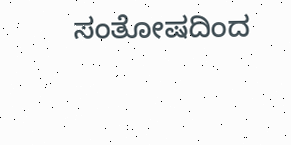ಸಂತೋಷದಿಂದ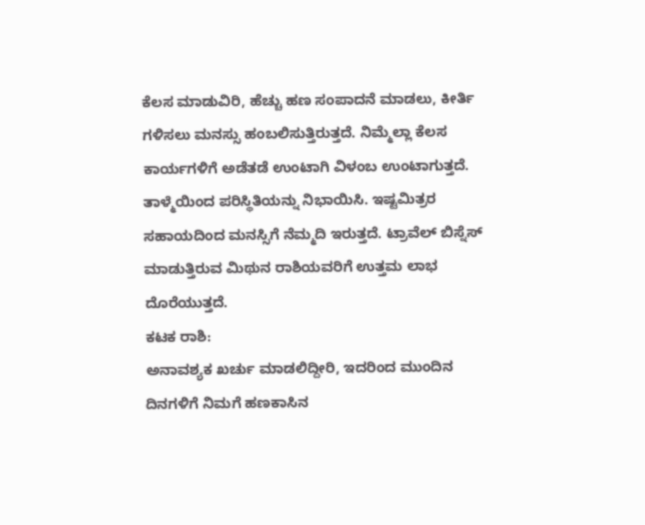ಕೆಲಸ ಮಾಡುವಿರಿ, ಹೆಚ್ಚು ಹಣ ಸಂಪಾದನೆ ಮಾಡಲು, ಕೀರ್ತಿ ಗಳಿಸಲು ಮನಸ್ಸು ಹಂಬಲಿಸುತ್ತಿರುತ್ತದೆ. ನಿಮ್ಮೆಲ್ಲಾ ಕೆಲಸ ಕಾರ್ಯಗಳಿಗೆ ಅಡೆತಡೆ ಉಂಟಾಗಿ ವಿಳಂಬ ಉಂಟಾಗುತ್ತದೆ. ತಾಳ್ಮೆಯಿಂದ ಪರಿಸ್ಥಿತಿಯನ್ನು ನಿಭಾಯಿಸಿ. ಇಷ್ಟಮಿತ್ರರ ಸಹಾಯದಿಂದ ಮನಸ್ಸಿಗೆ ನೆಮ್ಮದಿ ಇರುತ್ತದೆ. ಟ್ರಾವೆಲ್ ಬಿಸ್ನೆಸ್ ಮಾಡುತ್ತಿರುವ ಮಿಥುನ ರಾಶಿಯವರಿಗೆ ಉತ್ತಮ ಲಾಭ ದೊರೆಯುತ್ತದೆ.
ಕಟಕ ರಾಶಿ:
ಅನಾವಶ್ಯಕ ಖರ್ಚು ಮಾಡಲಿದ್ದೀರಿ, ಇದರಿಂದ ಮುಂದಿನ ದಿನಗಳಿಗೆ ನಿಮಗೆ ಹಣಕಾಸಿನ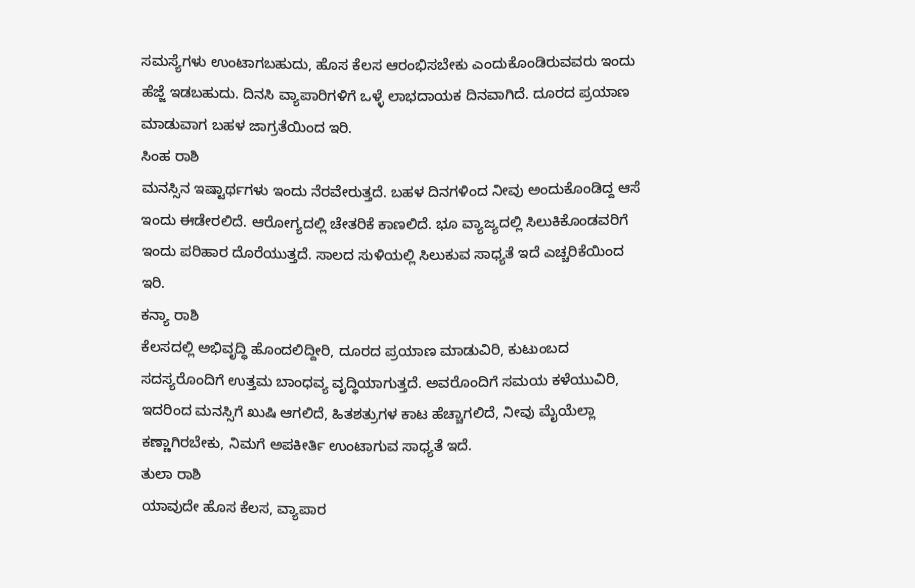ಸಮಸ್ಯೆಗಳು ಉಂಟಾಗಬಹುದು, ಹೊಸ ಕೆಲಸ ಆರಂಭಿಸಬೇಕು ಎಂದುಕೊಂಡಿರುವವರು ಇಂದು ಹೆಜ್ಜೆ ಇಡಬಹುದು. ದಿನಸಿ ವ್ಯಾಪಾರಿಗಳಿಗೆ ಒಳ್ಳೆ ಲಾಭದಾಯಕ ದಿನವಾಗಿದೆ. ದೂರದ ಪ್ರಯಾಣ ಮಾಡುವಾಗ ಬಹಳ ಜಾಗ್ರತೆಯಿಂದ ಇರಿ.
ಸಿಂಹ ರಾಶಿ
ಮನಸ್ಸಿನ ಇಷ್ಟಾರ್ಥಗಳು ಇಂದು ನೆರವೇರುತ್ತದೆ. ಬಹಳ ದಿನಗಳಿಂದ ನೀವು ಅಂದುಕೊಂಡಿದ್ದ ಆಸೆ ಇಂದು ಈಡೇರಲಿದೆ. ಆರೋಗ್ಯದಲ್ಲಿ ಚೇತರಿಕೆ ಕಾಣಲಿದೆ. ಭೂ ವ್ಯಾಜ್ಯದಲ್ಲಿ ಸಿಲುಕಿಕೊಂಡವರಿಗೆ ಇಂದು ಪರಿಹಾರ ದೊರೆಯುತ್ತದೆ. ಸಾಲದ ಸುಳಿಯಲ್ಲಿ ಸಿಲುಕುವ ಸಾಧ್ಯತೆ ಇದೆ ಎಚ್ಚರಿಕೆಯಿಂದ ಇರಿ.
ಕನ್ಯಾ ರಾಶಿ
ಕೆಲಸದಲ್ಲಿ ಅಭಿವೃದ್ಧಿ ಹೊಂದಲಿದ್ದೀರಿ, ದೂರದ ಪ್ರಯಾಣ ಮಾಡುವಿರಿ, ಕುಟುಂಬದ ಸದಸ್ಯರೊಂದಿಗೆ ಉತ್ತಮ ಬಾಂಧವ್ಯ ವೃದ್ಧಿಯಾಗುತ್ತದೆ. ಅವರೊಂದಿಗೆ ಸಮಯ ಕಳೆಯುವಿರಿ, ಇದರಿಂದ ಮನಸ್ಸಿಗೆ ಖುಷಿ ಆಗಲಿದೆ, ಹಿತಶತ್ರುಗಳ ಕಾಟ ಹೆಚ್ಚಾಗಲಿದೆ, ನೀವು ಮೈಯೆಲ್ಲಾ ಕಣ್ಣಾಗಿರಬೇಕು, ನಿಮಗೆ ಅಪಕೀರ್ತಿ ಉಂಟಾಗುವ ಸಾಧ್ಯತೆ ಇದೆ.
ತುಲಾ ರಾಶಿ
ಯಾವುದೇ ಹೊಸ ಕೆಲಸ, ವ್ಯಾಪಾರ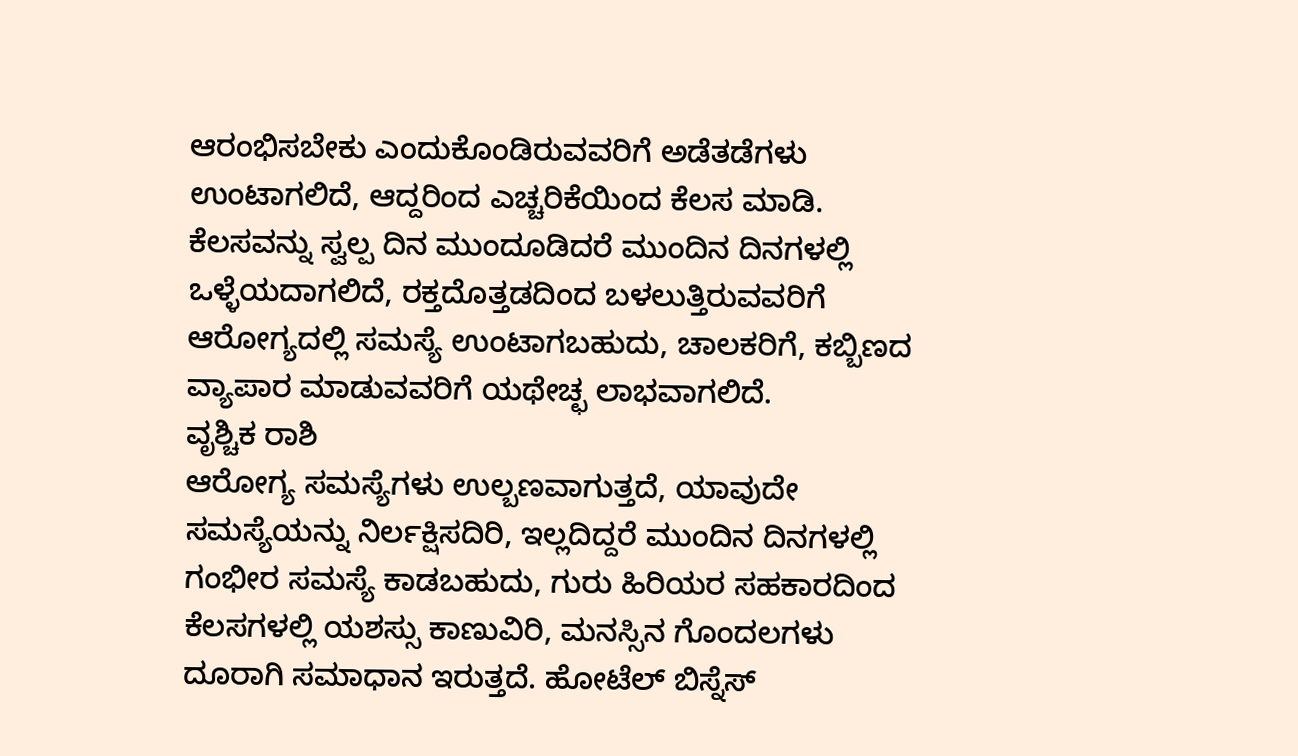ಆರಂಭಿಸಬೇಕು ಎಂದುಕೊಂಡಿರುವವರಿಗೆ ಅಡೆತಡೆಗಳು ಉಂಟಾಗಲಿದೆ, ಆದ್ದರಿಂದ ಎಚ್ಚರಿಕೆಯಿಂದ ಕೆಲಸ ಮಾಡಿ. ಕೆಲಸವನ್ನು ಸ್ವಲ್ಪ ದಿನ ಮುಂದೂಡಿದರೆ ಮುಂದಿನ ದಿನಗಳಲ್ಲಿ ಒಳ್ಳೆಯದಾಗಲಿದೆ, ರಕ್ತದೊತ್ತಡದಿಂದ ಬಳಲುತ್ತಿರುವವರಿಗೆ ಆರೋಗ್ಯದಲ್ಲಿ ಸಮಸ್ಯೆ ಉಂಟಾಗಬಹುದು, ಚಾಲಕರಿಗೆ, ಕಬ್ಬಿಣದ ವ್ಯಾಪಾರ ಮಾಡುವವರಿಗೆ ಯಥೇಚ್ಛ ಲಾಭವಾಗಲಿದೆ.
ವೃಶ್ಚಿಕ ರಾಶಿ
ಆರೋಗ್ಯ ಸಮಸ್ಯೆಗಳು ಉಲ್ಬಣವಾಗುತ್ತದೆ, ಯಾವುದೇ ಸಮಸ್ಯೆಯನ್ನು ನಿರ್ಲಕ್ಷಿಸದಿರಿ, ಇಲ್ಲದಿದ್ದರೆ ಮುಂದಿನ ದಿನಗಳಲ್ಲಿ ಗಂಭೀರ ಸಮಸ್ಯೆ ಕಾಡಬಹುದು, ಗುರು ಹಿರಿಯರ ಸಹಕಾರದಿಂದ ಕೆಲಸಗಳಲ್ಲಿ ಯಶಸ್ಸು ಕಾಣುವಿರಿ, ಮನಸ್ಸಿನ ಗೊಂದಲಗಳು ದೂರಾಗಿ ಸಮಾಧಾನ ಇರುತ್ತದೆ. ಹೋಟೆಲ್ ಬಿಸ್ನೆಸ್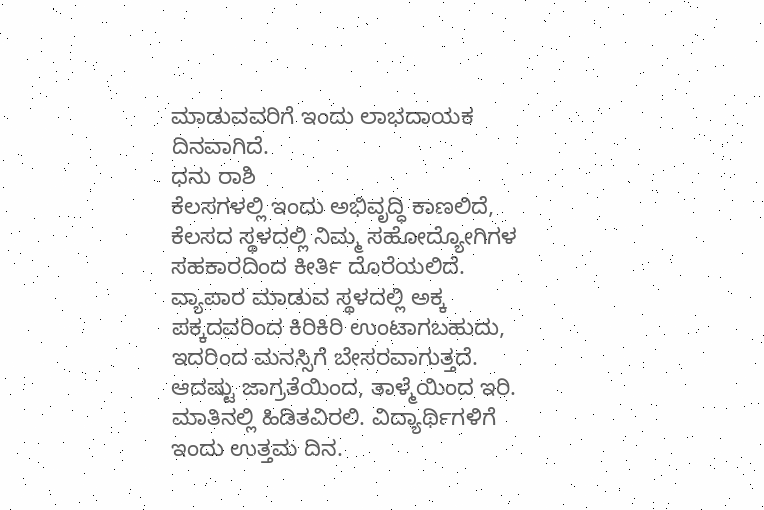ಮಾಡುವವರಿಗೆ ಇಂದು ಲಾಭದಾಯಕ ದಿನವಾಗಿದೆ.
ಧನು ರಾಶಿ
ಕೆಲಸಗಳಲ್ಲಿ ಇಂದು ಅಭಿವೃದ್ಧಿ ಕಾಣಲಿದೆ, ಕೆಲಸದ ಸ್ಥಳದಲ್ಲಿ ನಿಮ್ಮ ಸಹೋದ್ಯೋಗಿಗಳ ಸಹಕಾರದಿಂದ ಕೀರ್ತಿ ದೊರೆಯಲಿದೆ. ವ್ಯಾಪಾರ ಮಾಡುವ ಸ್ಥಳದಲ್ಲಿ ಅಕ್ಕ ಪಕ್ಕದವರಿಂದ ಕಿರಿಕಿರಿ ಉಂಟಾಗಬಹುದು, ಇದರಿಂದ ಮನಸ್ಸಿಗೆ ಬೇಸರವಾಗುತ್ತದೆ. ಆದಷ್ಟು ಜಾಗ್ರತೆಯಿಂದ, ತಾಳ್ಮೆಯಿಂದ ಇರಿ. ಮಾತಿನಲ್ಲಿ ಹಿಡಿತವಿರಲಿ. ವಿದ್ಯಾರ್ಥಿಗಳಿಗೆ ಇಂದು ಉತ್ತಮ ದಿನ.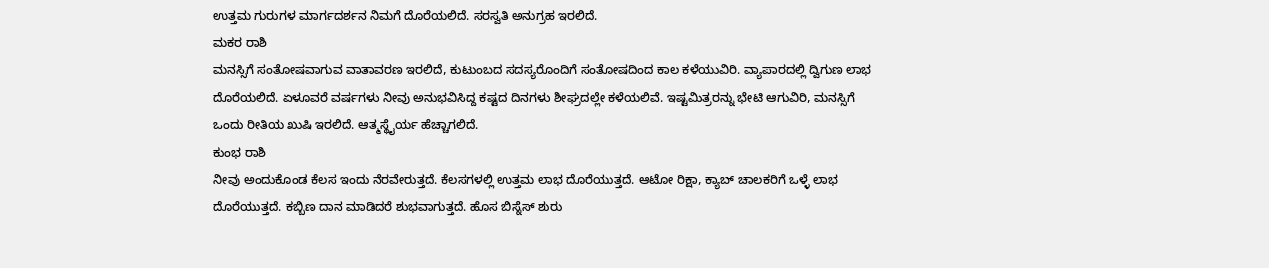ಉತ್ತಮ ಗುರುಗಳ ಮಾರ್ಗದರ್ಶನ ನಿಮಗೆ ದೊರೆಯಲಿದೆ. ಸರಸ್ವತಿ ಅನುಗ್ರಹ ಇರಲಿದೆ.
ಮಕರ ರಾಶಿ
ಮನಸ್ಸಿಗೆ ಸಂತೋಷವಾಗುವ ವಾತಾವರಣ ಇರಲಿದೆ, ಕುಟುಂಬದ ಸದಸ್ಯರೊಂದಿಗೆ ಸಂತೋಷದಿಂದ ಕಾಲ ಕಳೆಯುವಿರಿ. ವ್ಯಾಪಾರದಲ್ಲಿ ದ್ವಿಗುಣ ಲಾಭ ದೊರೆಯಲಿದೆ. ಏಳೂವರೆ ವರ್ಷಗಳು ನೀವು ಅನುಭವಿಸಿದ್ದ ಕಷ್ಟದ ದಿನಗಳು ಶೀಘ್ರದಲ್ಲೇ ಕಳೆಯಲಿವೆ. ಇಷ್ಟಮಿತ್ರರನ್ನು ಭೇಟಿ ಆಗುವಿರಿ, ಮನಸ್ಸಿಗೆ ಒಂದು ರೀತಿಯ ಖುಷಿ ಇರಲಿದೆ. ಆತ್ಮಸ್ಥೈರ್ಯ ಹೆಚ್ಚಾಗಲಿದೆ.
ಕುಂಭ ರಾಶಿ
ನೀವು ಅಂದುಕೊಂಡ ಕೆಲಸ ಇಂದು ನೆರವೇರುತ್ತದೆ. ಕೆಲಸಗಳಲ್ಲಿ ಉತ್ತಮ ಲಾಭ ದೊರೆಯುತ್ತದೆ. ಆಟೋ ರಿಕ್ಷಾ, ಕ್ಯಾಬ್ ಚಾಲಕರಿಗೆ ಒಳ್ಳೆ ಲಾಭ ದೊರೆಯುತ್ತದೆ. ಕಬ್ಬಿಣ ದಾನ ಮಾಡಿದರೆ ಶುಭವಾಗುತ್ತದೆ. ಹೊಸ ಬಿಸ್ನೆಸ್ ಶುರು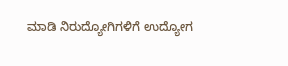ಮಾಡಿ ನಿರುದ್ಯೋಗಿಗಳಿಗೆ ಉದ್ಯೋಗ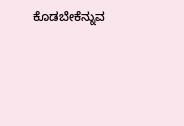ಕೊಡಬೇಕೆನ್ನುವ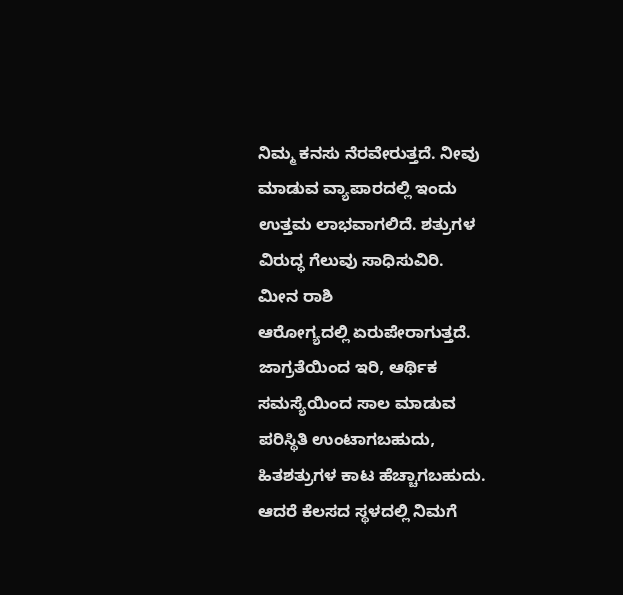ನಿಮ್ಮ ಕನಸು ನೆರವೇರುತ್ತದೆ. ನೀವು ಮಾಡುವ ವ್ಯಾಪಾರದಲ್ಲಿ ಇಂದು ಉತ್ತಮ ಲಾಭವಾಗಲಿದೆ. ಶತ್ರುಗಳ ವಿರುದ್ಧ ಗೆಲುವು ಸಾಧಿಸುವಿರಿ.
ಮೀನ ರಾಶಿ
ಆರೋಗ್ಯದಲ್ಲಿ ಏರುಪೇರಾಗುತ್ತದೆ. ಜಾಗ್ರತೆಯಿಂದ ಇರಿ, ಆರ್ಥಿಕ ಸಮಸ್ಯೆಯಿಂದ ಸಾಲ ಮಾಡುವ ಪರಿಸ್ಥಿತಿ ಉಂಟಾಗಬಹುದು, ಹಿತಶತ್ರುಗಳ ಕಾಟ ಹೆಚ್ಚಾಗಬಹುದು. ಆದರೆ ಕೆಲಸದ ಸ್ಥಳದಲ್ಲಿ ನಿಮಗೆ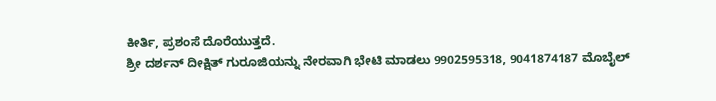ಕೀರ್ತಿ, ಪ್ರಶಂಸೆ ದೊರೆಯುತ್ತದೆ.
ಶ್ರೀ ದರ್ಶನ್ ದೀಕ್ಷಿತ್ ಗುರೂಜಿಯನ್ನು ನೇರವಾಗಿ ಭೇಟಿ ಮಾಡಲು 9902595318, 9041874187 ಮೊಬೈಲ್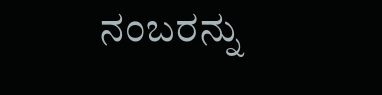ನಂಬರನ್ನು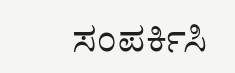ಸಂಪರ್ಕಿಸಿ